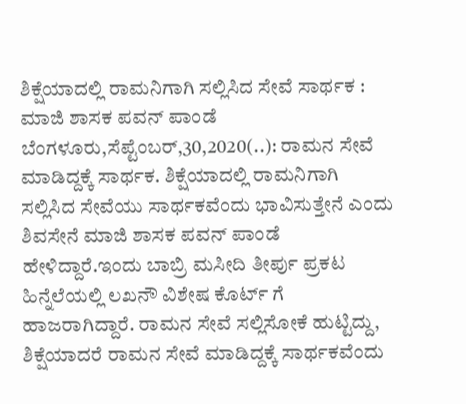ಶಿಕ್ಷೆಯಾದಲ್ಲಿ ರಾಮನಿಗಾಗಿ ಸಲ್ಲಿಸಿದ ಸೇವೆ ಸಾರ್ಥಕ : ಮಾಜಿ ಶಾಸಕ ಪವನ್ ಪಾಂಡೆ ಬೆಂಗಳೂರು,ಸೆಪ್ಟೆಂಬರ್,30,2020(..): ರಾಮನ ಸೇವೆ ಮಾಡಿದ್ದಕ್ಕೆ ಸಾರ್ಥಕ. ಶಿಕ್ಷೆಯಾದಲ್ಲಿ ರಾಮನಿಗಾಗಿ ಸಲ್ಲಿಸಿದ ಸೇವೆಯು ಸಾರ್ಥಕವೆಂದು ಭಾವಿಸುತ್ತೇನೆ ಎಂದು ಶಿವಸೇನೆ ಮಾಜಿ ಶಾಸಕ ಪವನ್ ಪಾಂಡೆ ಹೇಳಿದ್ದಾರೆ.ಇಂದು ಬಾಬ್ರಿ ಮಸೀದಿ ತೀರ್ಪು ಪ್ರಕಟ ಹಿನ್ನೆಲೆಯಲ್ಲಿ ಲಖನೌ ವಿಶೇಷ ಕೊರ್ಟ್ ಗೆ ಹಾಜರಾಗಿದ್ದಾರೆ. ರಾಮನ ಸೇವೆ ಸಲ್ಲಿಸೋಕೆ ಹುಟ್ಟಿದ್ದು, ಶಿಕ್ಷೆಯಾದರೆ ರಾಮನ ಸೇವೆ ಮಾಡಿದ್ದಕ್ಕೆ ಸಾರ್ಥಕವೆಂದು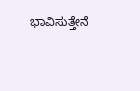ಭಾವಿಸುತ್ತೇನೆ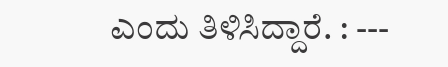ಎಂದು ತಿಳಿಸಿದ್ದಾರೆ. : ---